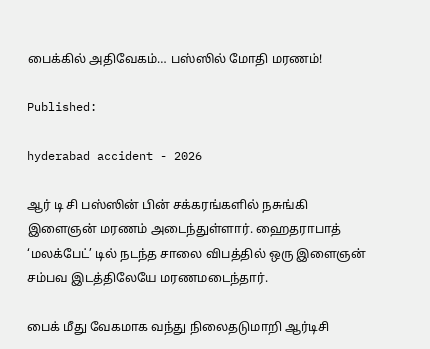பைக்கில் அதிவேகம்… பஸ்ஸில் மோதி மரணம்!

Published:

hyderabad accident - 2026

ஆர் டி சி பஸ்ஸின் பின் சக்கரங்களில் நசுங்கி இளைஞன் மரணம் அடைந்துள்ளார். ஹைதராபாத் ‘மலக்பேட்’ டில் நடந்த சாலை விபத்தில் ஒரு இளைஞன் சம்பவ இடத்திலேயே மரணமடைந்தார்.

பைக் மீது வேகமாக வந்து நிலைதடுமாறி ஆர்டிசி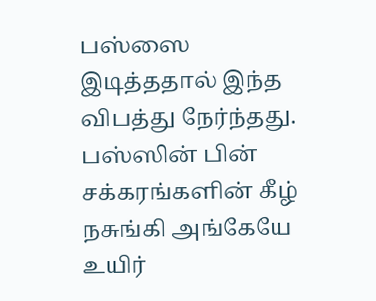பஸ்ஸை இடித்ததால் இந்த விபத்து நேர்ந்தது. பஸ்ஸின் பின் சக்கரங்களின் கீழ் நசுங்கி அங்கேயே உயிர்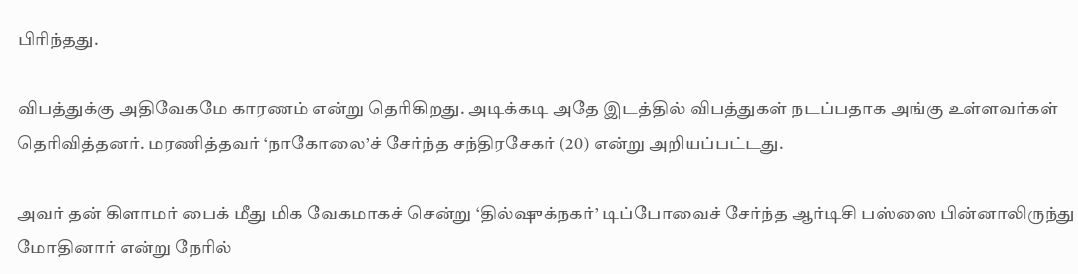பிரிந்தது.

விபத்துக்கு அதிவேகமே காரணம் என்று தெரிகிறது. அடிக்கடி அதே இடத்தில் விபத்துகள் நடப்பதாக அங்கு உள்ளவர்கள் தெரிவித்தனர். மரணித்தவர் ‘நாகோலை’ச் சேர்ந்த சந்திரசேகர் (20) என்று அறியப்பட்டது.

அவர் தன் கிளாமர் பைக் மீது மிக வேகமாகச் சென்று ‘தில்ஷுக்நகர்’ டிப்போவைச் சேர்ந்த ஆர்டிசி பஸ்ஸை பின்னாலிருந்து மோதினார் என்று நேரில்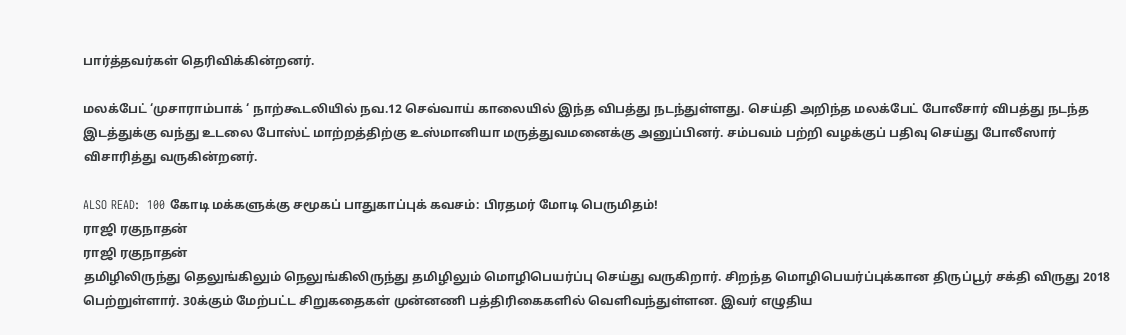பார்த்தவர்கள் தெரிவிக்கின்றனர்.

மலக்பேட் ‘முசாராம்பாக் ‘ நாற்கூடலியில் நவ.12 செவ்வாய் காலையில் இந்த விபத்து நடந்துள்ளது. செய்தி அறிந்த மலக்பேட் போலீசார் விபத்து நடந்த இடத்துக்கு வந்து உடலை போஸ்ட் மாற்றத்திற்கு உஸ்மானியா மருத்துவமனைக்கு அனுப்பினர். சம்பவம் பற்றி வழக்குப் பதிவு செய்து போலீஸார் விசாரித்து வருகின்றனர்.

ALSO READ:  100 கோடி மக்களுக்கு சமூகப் பாதுகாப்புக் கவசம்: பிரதமர் மோடி பெருமிதம்!
ராஜி ரகுநாதன்
ராஜி ரகுநாதன்
தமிழிலிருந்து தெலுங்கிலும் நெலுங்கிலிருந்து தமிழிலும் மொழிபெயர்ப்பு செய்து வருகிறார். சிறந்த மொழிபெயர்ப்புக்கான திருப்பூர் சக்தி விருது 2018 பெற்றுள்ளார். 30க்கும் மேற்பட்ட சிறுகதைகள் முன்னணி பத்திரிகைகளில் வெளிவந்துள்ளன. இவர் எழுதிய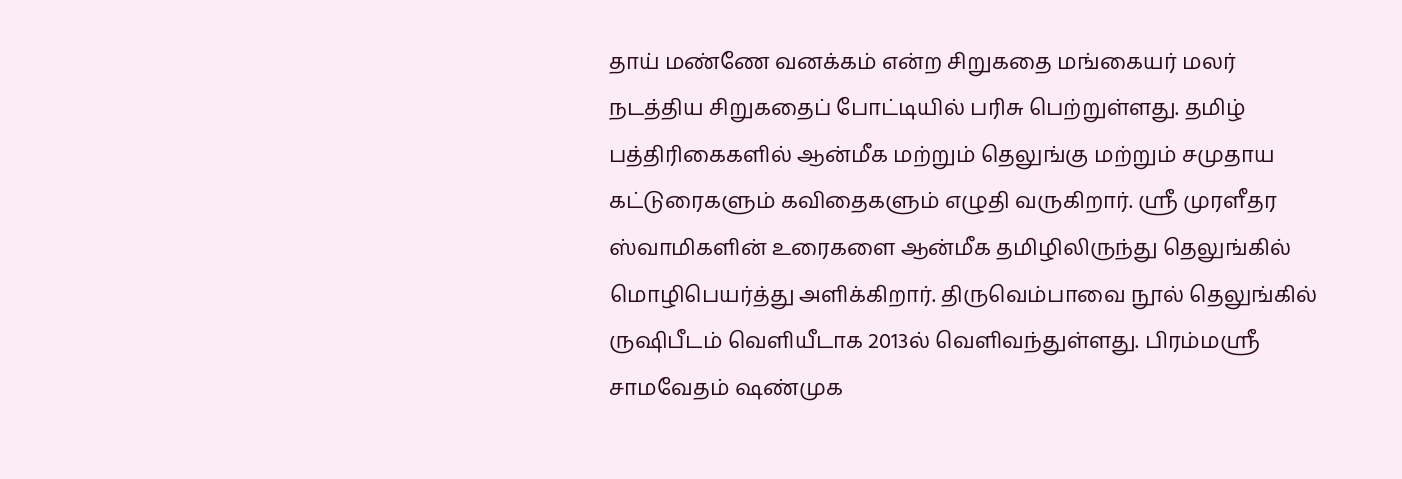தாய் மண்ணே வனக்கம் என்ற சிறுகதை மங்கையர் மலர் நடத்திய சிறுகதைப் போட்டியில் பரிசு பெற்றுள்ளது. தமிழ் பத்திரிகைகளில் ஆன்மீக மற்றும் தெலுங்கு மற்றும் சமுதாய கட்டுரைகளும் கவிதைகளும் எழுதி வருகிறார். ஸ்ரீ முரளீதர ஸ்வாமிகளின் உரைகளை ஆன்மீக தமிழிலிருந்து தெலுங்கில் மொழிபெயர்த்து அளிக்கிறார். திருவெம்பாவை நூல் தெலுங்கில் ருஷிபீடம் வெளியீடாக 2013ல் வெளிவந்துள்ளது. பிரம்மஸ்ரீ சாமவேதம் ஷண்முக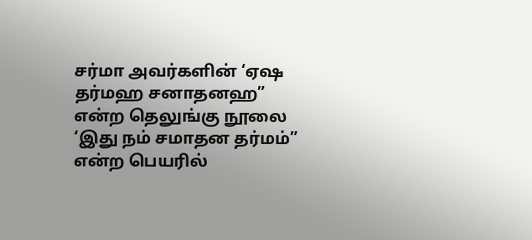சர்மா அவர்களின் ‘ஏஷ தர்மஹ சனாதனஹ” என்ற தெலுங்கு நூலை ‘இது நம் சமாதன தர்மம்” என்ற பெயரில்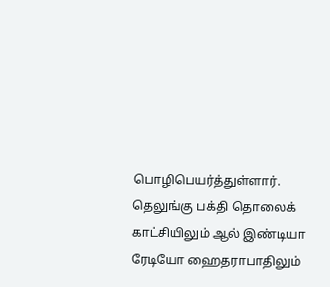பொழிபெயர்த்துள்ளார். தெலுங்கு பக்தி தொலைக் காட்சியிலும் ஆல் இண்டியா ரேடியோ ஹைதராபாதிலும்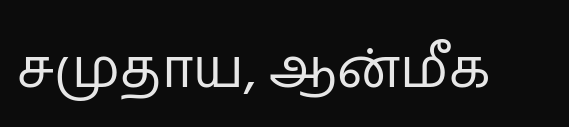சமுதாய, ஆன்மீக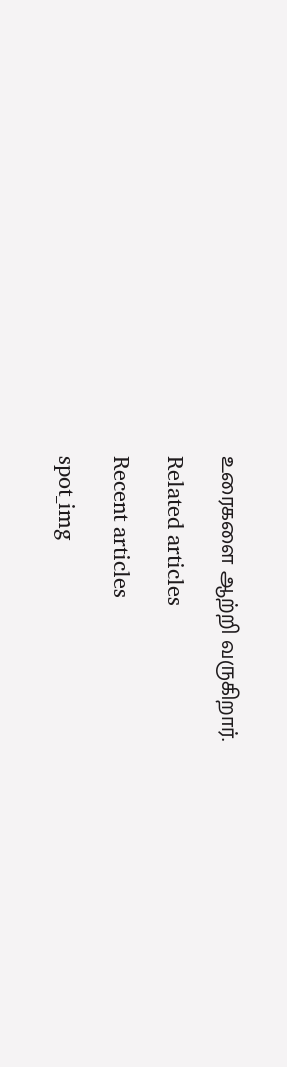உரைகளை ஆற்றி வருகிறார்.

Related articles

Recent articles

spot_img